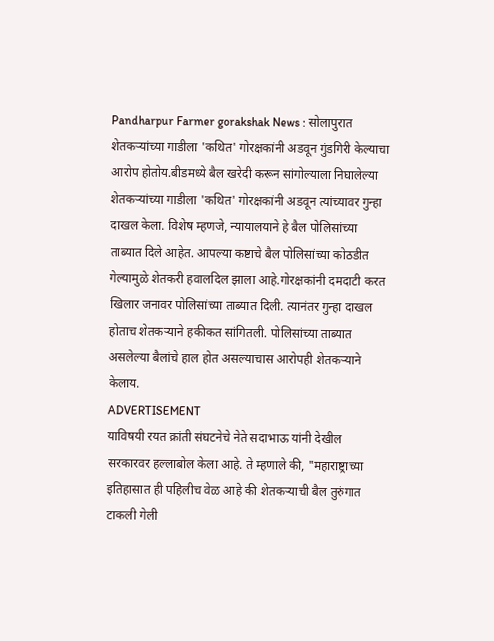Pandharpur Farmer gorakshak News : सोलापुरात शेतकऱ्यांच्या गाडीला 'कथित' गोरक्षकांनी अडवून गुंडगिरी केल्याचा आरोप होतोय.बीडमध्ये बैल खरेदी करून सांगोल्याला निघालेल्या शेतकऱ्यांच्या गाडीला 'कथित' गोरक्षकांनी अडवून त्यांच्यावर गुन्हा दाखल केला. विशेष म्हणजे, न्यायालयाने हे बैल पोलिसांच्या ताब्यात दिले आहेत. आपल्या कष्टाचे बैल पोलिसांच्या कोठडीत गेल्यामुळे शेतकरी हवालदिल झाला आहे.गोरक्षकांनी दमदाटी करत खिलार जनावर पोलिसांच्या ताब्यात दिली. त्यानंतर गुन्हा दाखल होताच शेतकऱ्याने हकीकत सांगितली. पोलिसांच्या ताब्यात असलेल्या बैलांचे हाल होत असल्याचास आरोपही शेतकऱ्याने केलाय.
ADVERTISEMENT
याविषयी रयत क्रांती संघटनेचे नेते सदाभाऊ यांनी देखील सरकारवर हल्लाबोल केला आहे. ते म्हणाले की, "महाराष्ट्राच्या इतिहासात ही पहिलीच वेळ आहे की शेतकऱ्याची बैल तुरुंगात टाकली गेली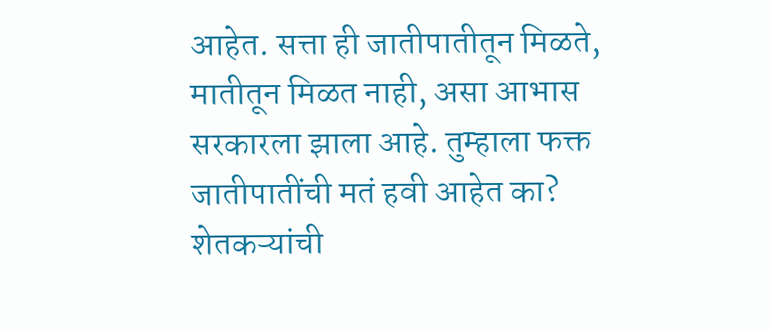आहेत. सत्ता ही जातीपातीतून मिळते, मातीतून मिळत नाही, असा आभास सरकारला झाला आहे. तुम्हाला फक्त जातीपातींची मतं हवी आहेत का? शेतकऱ्यांची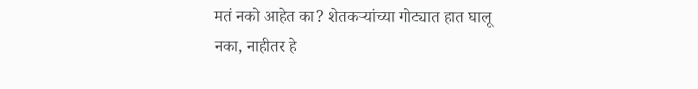मतं नको आहेत का? शेतकऱ्यांच्या गोट्यात हात घालू नका, नाहीतर हे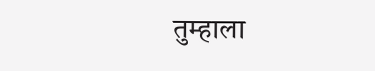तुम्हाला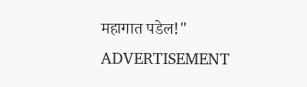महागात पडेल!"
ADVERTISEMENT